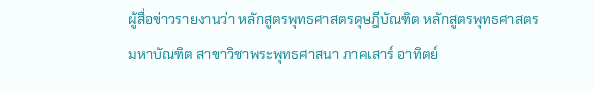ผู้สื่อข่าวรายงานว่า หลักสูตรพุทธศาสตรดุษฎีบัณฑิต หลักสูตรพุทธศาสตรมหาบัณฑิต สาขาวิชาพระพุทธศาสนา ภาคเสาร์ อาทิตย์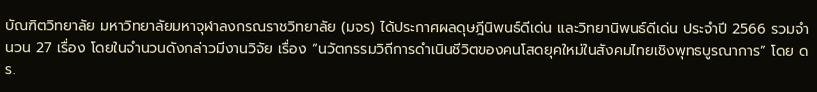บัณฑิตวิทยาลัย มหาวิทยาลัยมหาจุฬาลงกรณราชวิทยาลัย (มจร) ได้ประกาศผลดุษฎีนิพนธ์ดีเด่น และวิทยานิพนธ์ดีเด่น ประจำปี 2566 รวมจำนวน 27 เรื่อง โดยในจำนวนดังกล่าวมีงานวิจัย เรื่อง “นวัตกรรมวิถีการดำเนินชีวิตของคนโสดยุคใหม่ในสังคมไทยเชิงพุทธบูรณาการ” โดย ดร.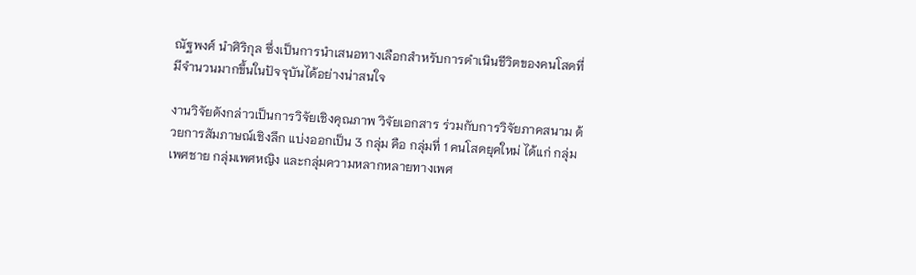ณัฐพงศ์ นำศิริกุล ซึ่งเป็นการนำเสนอทางเลือกสำหรับการดำเนินชีวิตของคนโสดที่มีจำนวนมากขึ้นในปัจจุบันได้อย่างน่าสนใจ

งานวิจัยดังกล่าวเป็นการวิจัยเชิงคุณภาพ วิจัยเอกสาร ร่วมกับการวิจัยภาคสนาม ด้วยการสัมภาษณ์เชิงลึก แบ่งออกเป็น 3 กลุ่ม คือ กลุ่มที่ 1 คนโสดยุคใหม่ ได้แก่ กลุ่มเพศชาย กลุ่มเพศหญิง และกลุ่มความหลากหลายทางเพศ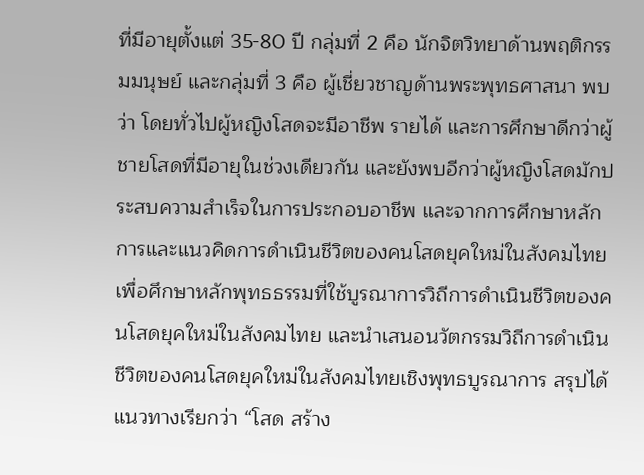ที่มีอายุตั้งแต่ 35-80 ปี กลุ่มที่ 2 คือ นักจิตวิทยาด้านพฤติกรรมมนุษย์ และกลุ่มที่ 3 คือ ผู้เชี่ยวชาญด้านพระพุทธศาสนา พบว่า โดยทั่วไปผู้หญิงโสดจะมีอาชีพ รายได้ และการศึกษาดีกว่าผู้ชายโสดที่มีอายุในช่วงเดียวกัน และยังพบอีกว่าผู้หญิงโสดมักประสบความสำเร็จในการประกอบอาชีพ และจากการศึกษาหลักการและแนวคิดการดำเนินชีวิตของคนโสดยุคใหม่ในสังคมไทย เพื่อศึกษาหลักพุทธธรรมที่ใช้บูรณาการวิถีการดำเนินชีวิตของคนโสดยุคใหม่ในสังคมไทย และนำเสนอนวัตกรรมวิถีการดำเนินชีวิตของคนโสดยุคใหม่ในสังคมไทยเชิงพุทธบูรณาการ สรุปได้แนวทางเรียกว่า “โสด สร้าง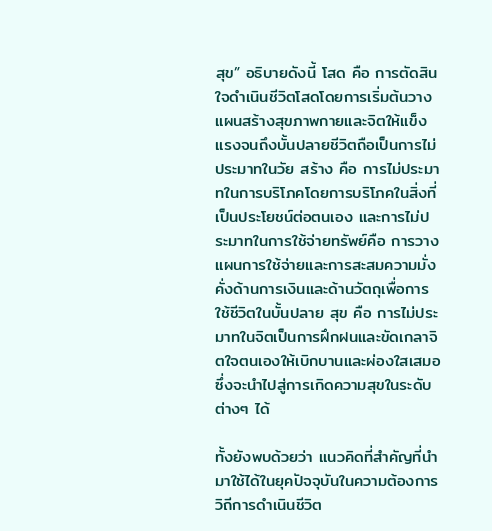สุข” อธิบายดังนี้ โสด คือ การตัดสินใจดำเนินชีวิตโสดโดยการเริ่มต้นวางแผนสร้างสุขภาพกายและจิตให้แข็งแรงจนถึงบั้นปลายชีวิตถือเป็นการไม่ประมาทในวัย สร้าง คือ การไม่ประมาทในการบริโภคโดยการบริโภคในสิ่งที่เป็นประโยชน์ต่อตนเอง และการไม่ประมาทในการใช้จ่ายทรัพย์คือ การวางแผนการใช้จ่ายและการสะสมความมั่งคั่งด้านการเงินและด้านวัตถุเพื่อการใช้ชีวิตในบั้นปลาย สุข คือ การไม่ประมาทในจิตเป็นการฝึกฝนและขัดเกลาจิตใจตนเองให้เบิกบานและผ่องใสเสมอ ซึ่งจะนำไปสู่การเกิดความสุขในระดับต่างๆ ได้

ทั้งยังพบด้วยว่า แนวคิดที่สำคัญที่นำมาใช้ได้ในยุคปัจจุบันในความต้องการวิถีการดำเนินชีวิต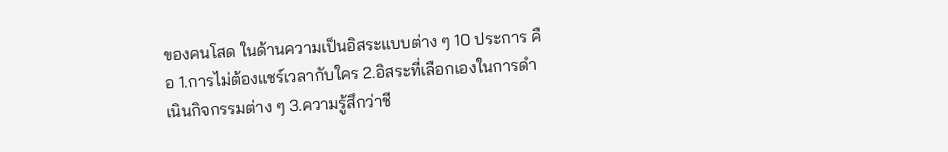ของคนโสด ในด้านความเป็นอิสระแบบต่าง ๆ 10 ประการ คือ 1.การไม่ต้องแชร์เวลากับใคร 2.อิสระที่เลือกเองในการดำเนินกิจกรรมต่าง ๆ 3.ความรู้สึกว่าชี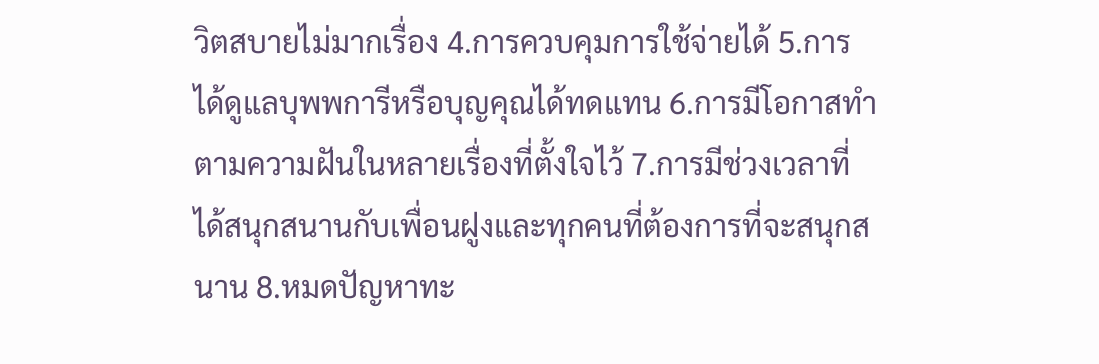วิตสบายไม่มากเรื่อง 4.การควบคุมการใช้จ่ายได้ 5.การได้ดูแลบุพพการีหรือบุญคุณได้ทดแทน 6.การมีโอกาสทำตามความฝันในหลายเรื่องที่ตั้งใจไว้ 7.การมีช่วงเวลาที่ได้สนุกสนานกับเพื่อนฝูงและทุกคนที่ต้องการที่จะสนุกสนาน 8.หมดปัญหาทะ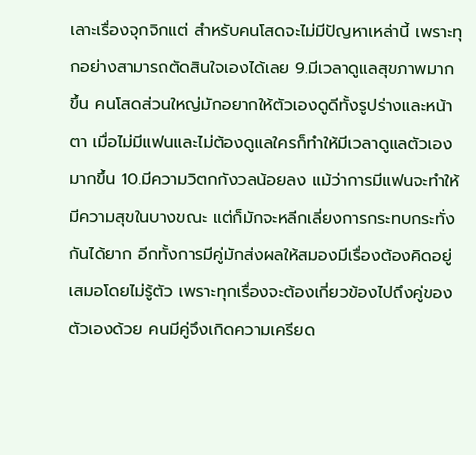เลาะเรื่องจุกจิกแต่ สำหรับคนโสดจะไม่มีปัญหาเหล่านี้ เพราะทุกอย่างสามารถตัดสินใจเองได้เลย 9.มีเวลาดูแลสุขภาพมากขึ้น คนโสดส่วนใหญ่มักอยากให้ตัวเองดูดีทั้งรูปร่างและหน้าตา เมื่อไม่มีแฟนและไม่ต้องดูแลใครก็ทำให้มีเวลาดูแลตัวเองมากขึ้น 10.มีความวิตกกังวลน้อยลง แม้ว่าการมีแฟนจะทำให้มีความสุขในบางขณะ แต่ก็มักจะหลีกเลี่ยงการกระทบกระทั่งกันได้ยาก อีกทั้งการมีคู่มักส่งผลให้สมองมีเรื่องต้องคิดอยู่เสมอโดยไม่รู้ตัว เพราะทุกเรื่องจะต้องเกี่ยวข้องไปถึงคู่ของตัวเองด้วย คนมีคู่จึงเกิดความเครียด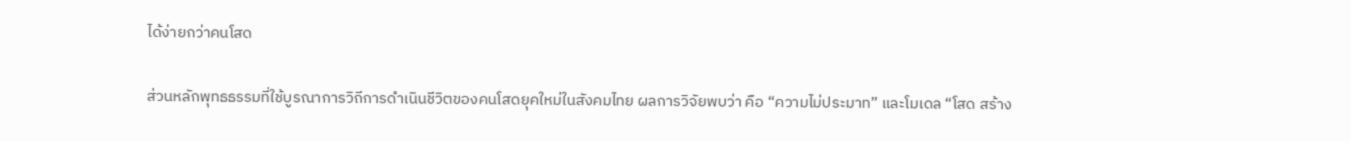ได้ง่ายกว่าคนโสด

ส่วนหลักพุทธธรรมที่ใช้บูรณาการวิถีการดำเนินชีวิตของคนโสดยุคใหม่ในสังคมไทย ผลการวิจัยพบว่า คือ “ความไม่ประมาท” และโมเดล “โสด สร้าง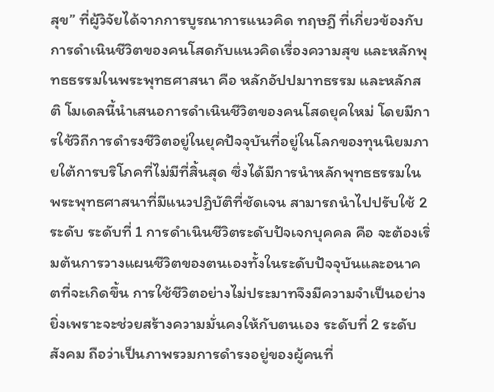สุข” ที่ผู้วิจัยได้จากการบูรณาการแนวคิด ทฤษฎี ที่เกี่ยวข้องกับการดำเนินชีวิตของคนโสดกับแนวคิดเรื่องความสุข และหลักพุทธธรรมในพระพุทธศาสนา คือ หลักอัปปมาทธรรม และหลักสติ โมเดลนี้นำเสนอการดำเนินชีวิตของคนโสดยุคใหม่ โดยมีการใช้วิถีการดำรงชีวิตอยู่ในยุคปัจจุบันที่อยู่ในโลกของทุนนิยมภายใต้การบริโภคที่ไม่มีที่สิ้นสุด ซึ่งได้มีการนำหลักพุทธธรรมในพระพุทธศาสนาที่มีแนวปฏิบัติที่ชัดเจน สามารถนำไปปรับใช้ 2 ระดับ ระดับที่ 1 การดำเนินชีวิตระดับปัจเจกบุคคล คือ จะต้องเริ่มต้นการวางแผนชีวิตของตนเองทั้งในระดับปัจจุบันและอนาคตที่จะเกิดขึ้น การใช้ชีวิตอย่างไม่ประมาทจึงมีความจำเป็นอย่างยิ่งเพราะจะช่วยสร้างความมั่นคงให้กับตนเอง ระดับที่ 2 ระดับสังคม ถือว่าเป็นภาพรวมการดำรงอยู่ของผู้คนที่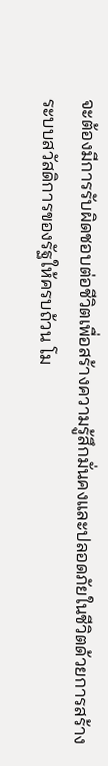จะต้องมีการรับผิดชอบต่อชีวิตเพื่อสร้างความรู้สึกมั่นคงและปลอดภัยในชีวิตด้วยการสร้างระบบสวัสดิการของรัฐให้ครบถ้วน โม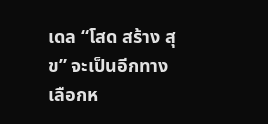เดล “โสด สร้าง สุข” จะเป็นอีกทางเลือกห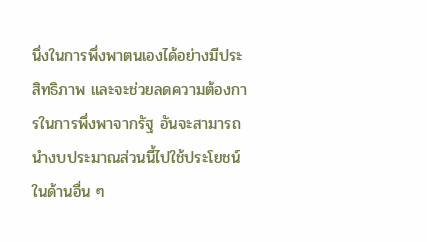นึ่งในการพึ่งพาตนเองได้อย่างมีประสิทธิภาพ และจะช่วยลดความต้องการในการพึ่งพาจากรัฐ อันจะสามารถนำงบประมาณส่วนนี้ไปใช้ประโยชน์ในด้านอื่น ๆ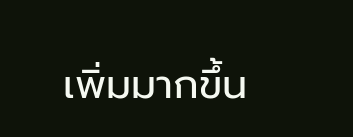เพิ่มมากขึ้น